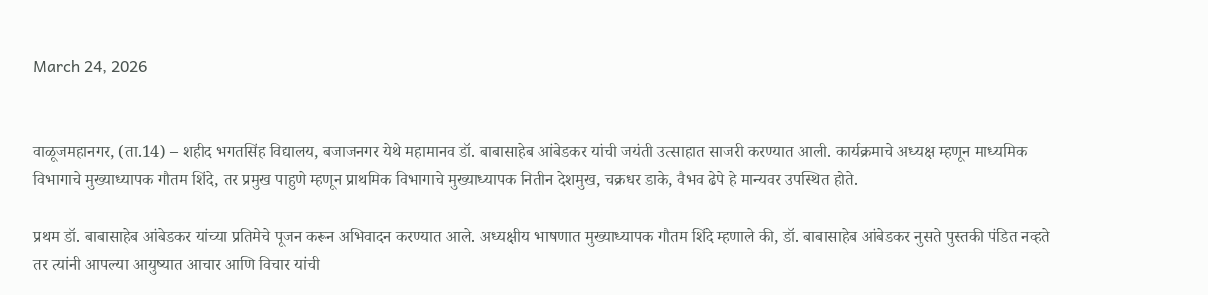March 24, 2026


वाळूजमहानगर, (ता.14) – शहीद भगतसिंह विद्यालय, बजाजनगर येथे महामानव डॉ. बाबासाहेब आंबेडकर यांची जयंती उत्साहात साजरी करण्यात आली. कार्यक्रमाचे अध्यक्ष म्हणून माध्यमिक विभागाचे मुख्याध्यापक गौतम शिंदे, तर प्रमुख पाहुणे म्हणून प्राथमिक विभागाचे मुख्याध्यापक नितीन देशमुख, चक्रधर डाके, वैभव ढेपे हे मान्यवर उपस्थित होते.

प्रथम डॉ. बाबासाहेब आंबेडकर यांच्या प्रतिमेचे पूजन करून अभिवादन करण्यात आले. अध्यक्षीय भाषणात मुख्याध्यापक गौतम शिंदे म्हणाले की, डॉ. बाबासाहेब आंबेडकर नुसते पुस्तकी पंडित नव्हते तर त्यांनी आपल्या आयुष्यात आचार आणि विचार यांची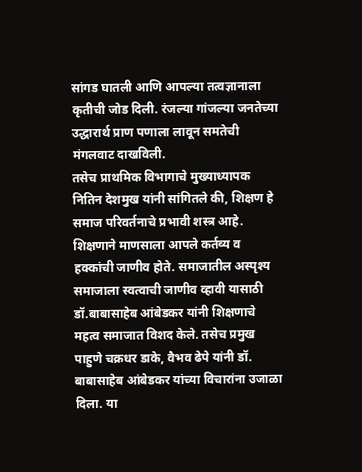सांगड घातली आणि आपल्या तत्वज्ञानाला कृतीची जोड दिली. रंजल्या गांजल्या जनतेच्या उद्धारार्थ प्राण पणाला लावून समतेची मंगलवाट दाखविली.
तसेच प्राथमिक विभागाचे मुख्याध्यापक नितिन देशमुख यांनी सांगितले की, शिक्षण हे समाज परिवर्तनाचे प्रभावी शस्त्र आहे. शिक्षणाने माणसाला आपले कर्तव्य व हक्कांची जाणीव होते. समाजातील अस्पृश्य समाजाला स्वत्वाची जाणीव व्हावी यासाठी डॉ.बाबासाहेब आंबेडकर यांनी शिक्षणाचे महत्व समाजात विशद केले. तसेच प्रमुख पाहुणे चक्रधर डाके, वैभव ढेपे यांनी डॉ. बाबासाहेब आंबेडकर यांच्या विचारांना उजाळा दिला. या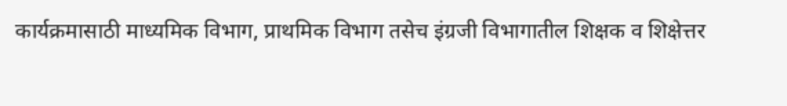कार्यक्रमासाठी माध्यमिक विभाग, प्राथमिक विभाग तसेच इंग्रजी विभागातील शिक्षक व शिक्षेत्तर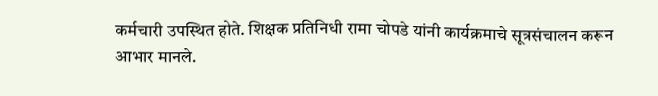कर्मचारी उपस्थित होते. शिक्षक प्रतिनिधी रामा चोपडे यांनी कार्यक्रमाचे सूत्रसंचालन करून आभार मानले.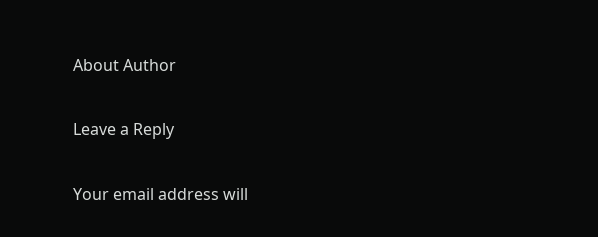About Author

Leave a Reply

Your email address will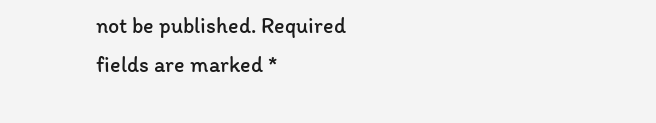not be published. Required fields are marked *